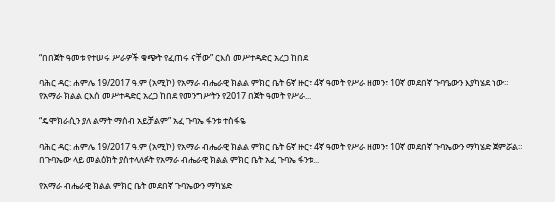“በበጀት ዓመቱ የተሠሩ ሥራዎች ቁጭት የፈጠሩ ናቸው” ርእሰ መሥተዳድር አረጋ ከበደ

ባሕር ዳር: ሐምሌ 19/2017 ዓ.ም (አሚኮ) የአማራ ብሔራዊ ክልል ምክር ቤት 6ኛ ዙር፣ 4ኛ ዓመት የሥራ ዘመን፣ 10ኛ መደበኛ ጉባዔውን እያካሄደ ነው። የአማራ ክልል ርእሰ መሥተዳድር አረጋ ከበደ የመንግሥትን የ2017 በጀት ዓመት የሥራ...

“ዴሞክራሲን ያለ ልማት ማሰብ አይቻልም” አፈ ጉባኤ ፋንቱ ተስፋዬ

ባሕር ዳር: ሐምሌ 19/2017 ዓ.ም (አሚኮ) የአማራ ብሔራዊ ክልል ምክር ቤት 6ኛ ዙር፣ 4ኛ ዓመት የሥራ ዘመን፣ 10ኛ መደበኛ ጉባኤውን ማካሄድ ጀምሯል። በጉባኤው ላይ መልዕክት ያስተላለፉት የአማራ ብሔራዊ ክልል ምክር ቤት አፈ ጉባኤ ፋንቱ...

የአማራ ብሔራዊ ክልል ምክር ቤት መደበኛ ጉባኤውን ማካሄድ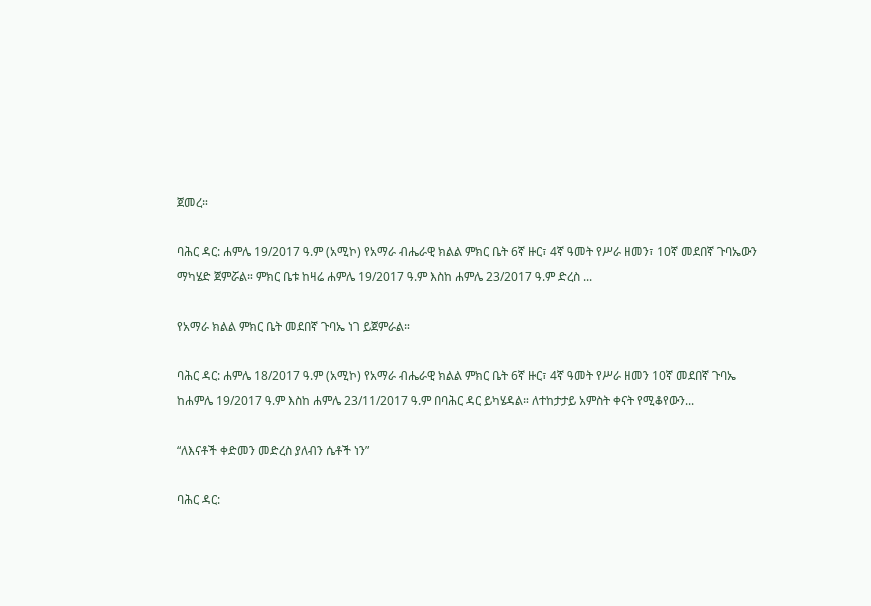ጀመረ።

ባሕር ዳር: ሐምሌ 19/2017 ዓ.ም (አሚኮ) የአማራ ብሔራዊ ክልል ምክር ቤት 6ኛ ዙር፣ 4ኛ ዓመት የሥራ ዘመን፣ 10ኛ መደበኛ ጉባኤውን ማካሄድ ጀምሯል። ምክር ቤቱ ከዛሬ ሐምሌ 19/2017 ዓ.ም እስከ ሐምሌ 23/2017 ዓ.ም ድረስ ...

የአማራ ክልል ምክር ቤት መደበኛ ጉባኤ ነገ ይጀምራል።

ባሕር ዳር: ሐምሌ 18/2017 ዓ.ም (አሚኮ) የአማራ ብሔራዊ ክልል ምክር ቤት 6ኛ ዙር፣ 4ኛ ዓመት የሥራ ዘመን 10ኛ መደበኛ ጉባኤ ከሐምሌ 19/2017 ዓ.ም እስከ ሐምሌ 23/11/2017 ዓ.ም በባሕር ዳር ይካሄዳል። ለተከታታይ አምስት ቀናት የሚቆየውን...

“ለእናቶች ቀድመን መድረስ ያለብን ሴቶች ነን”

ባሕር ዳር: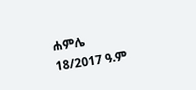ሐምሌ 18/2017 ዓ.ም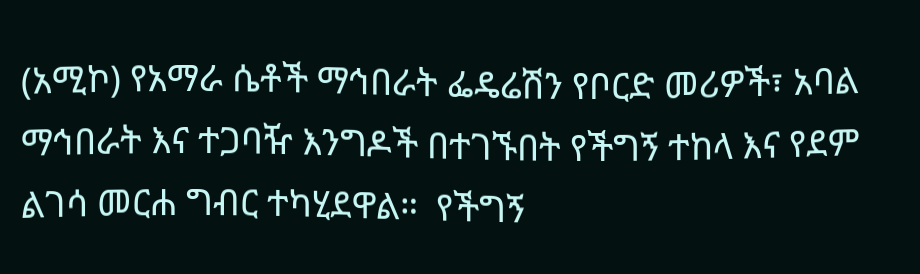(አሚኮ) የአማራ ሴቶች ማኅበራት ፌዴሬሽን የቦርድ መሪዎች፣ አባል ማኅበራት እና ተጋባዥ እንግዶች በተገኙበት የችግኝ ተከላ እና የደም ልገሳ መርሐ ግብር ተካሂደዋል።  የችግኝ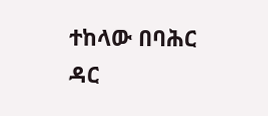ተከላው በባሕር ዳር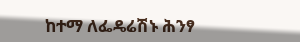ከተማ ለፌዴሬሽኑ ሕንፃ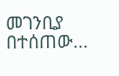መገንቢያ በተሰጠው...